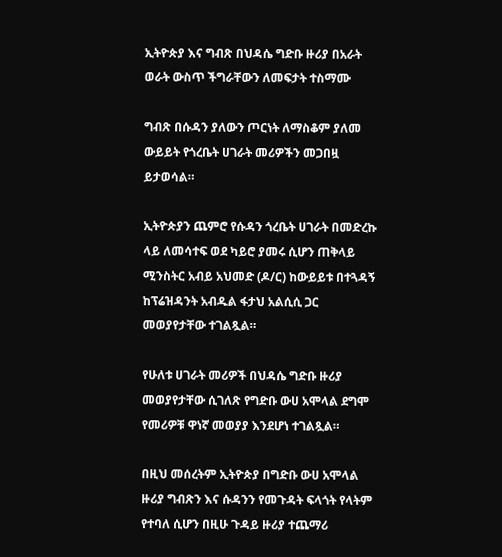ኢትዮጵያ እና ግብጽ በህዳሴ ግድቡ ዙሪያ በአራት ወራት ውስጥ ችግራቸውን ለመፍታት ተስማሙ

ግብጽ በሱዳን ያለውን ጦርነት ለማስቆም ያለመ ውይይት የጎረቤት ሀገራት መሪዎችን መጋበዟ ይታወሳል።

ኢትዮጵያን ጨምሮ የሱዳን ጎረቤት ሀገራት በመድረኩ ላይ ለመሳተፍ ወደ ካይሮ ያመሩ ሲሆን ጠቅላይ ሚንስትር አብይ አህመድ (ዶ/ር) ከውይይቱ በተጓዳኝ ከፕሬዝዳንት አብዱል ፋታህ አልሲሲ ጋር መወያየታቸው ተገልጿል።

የሁለቱ ሀገራት መሪዎች በህዳሴ ግድቡ ዙሪያ መወያየታቸው ሲገለጽ የግድቡ ውሀ አሞላል ደግሞ የመሪዎቹ ዋነኛ መወያያ እንደሆነ ተገልጿል።

በዚህ መሰረትም ኢትዮጵያ በግድቡ ውሀ አሞላል ዙሪያ ግብጽን እና ሱዳንን የመጉዳት ፍላጎት የላትም የተባለ ሲሆን በዚሁ ጉዳይ ዙሪያ ተጨማሪ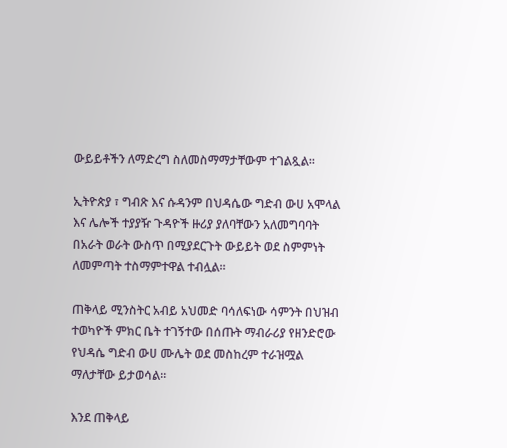ውይይቶችን ለማድረግ ስለመስማማታቸውም ተገልጿል።

ኢትዮጵያ ፣ ግብጽ እና ሱዳንም በህዳሴው ግድብ ውሀ አሞላል እና ሌሎች ተያያዥ ጉዳዮች ዙሪያ ያለባቸውን አለመግባባት በአራት ወራት ውስጥ በሚያደርጉት ውይይት ወደ ስምምነት ለመምጣት ተስማምተዋል ተብሏል።

ጠቅላይ ሚንስትር አብይ አህመድ ባሳለፍነው ሳምንት በህዝብ ተወካዮች ምክር ቤት ተገኝተው በሰጡት ማብራሪያ የዘንድሮው የህዳሴ ግድብ ውሀ ሙሌት ወደ መስከረም ተራዝሟል ማለታቸው ይታወሳል።

እንደ ጠቅላይ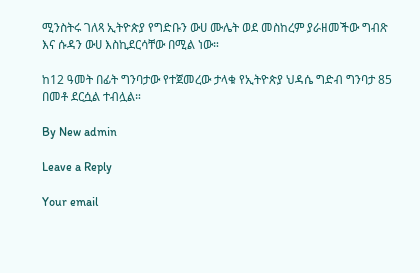ሚንስትሩ ገለጻ ኢትዮጵያ የግድቡን ውሀ ሙሌት ወደ መስከረም ያራዘመችው ግብጽ እና ሱዳን ውሀ እስኪደርሳቸው በሚል ነው።

ከ12 ዓመት በፊት ግንባታው የተጀመረው ታላቁ የኢትዮጵያ ህዳሴ ግድብ ግንባታ 85 በመቶ ደርሷል ተብሏል።

By New admin

Leave a Reply

Your email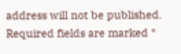address will not be published. Required fields are marked *